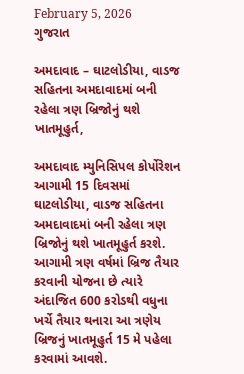February 5, 2026
ગુજરાત

અમદાવાદ – ઘાટલોડીયા, વાડજ સહિતના અમદાવાદમાં બની રહેલા ત્રણ બ્રિજોનું થશે ખાતમૂહુર્ત,

અમદાવાદ મ્યુનિસિપલ કોર્પોરેશન આગામી 15 દિવસમાં ઘાટલોડીયા, વાડજ સહિતના અમદાવાદમાં બની રહેલા ત્રણ બ્રિજોનું થશે ખાતમૂહુર્ત કરશે. આગામી ત્રણ વર્ષમાં બ્રિજ તૈયાર કરવાની યોજના છે ત્યારે અંદાજિત 600 કરોડથી વધુના ખર્ચે તૈયાર થનારા આ ત્રણેય બ્રિજનું ખાતમૂહુર્ત 15 મે પહેલા કરવામાં આવશે.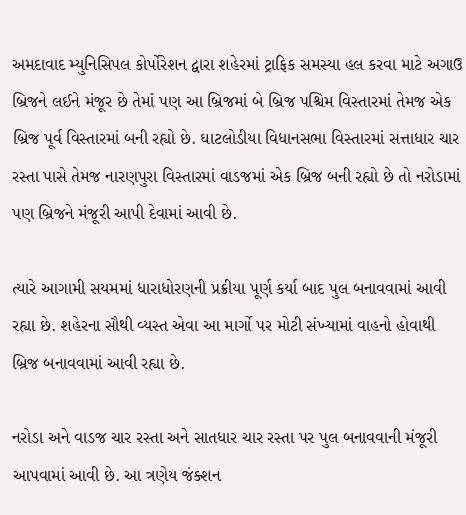અમદાવાદ મ્યુનિસિપલ કોર્પોરેશન દ્વારા શહેરમાં ટ્રાફિક સમસ્યા હલ કરવા માટે અગાઉ બ્રિજને લઈને મંજૂર છે તેમાં પણ આ બ્રિજમાં બે બ્રિજ પશ્ચિમ વિસ્તારમાં તેમજ એક બ્રિજ પૂર્વ વિસ્તારમાં બની રહ્યો છે. ઘાટલોડીયા વિધાનસભા વિસ્તારમાં સત્તાધાર ચાર રસ્તા પાસે તેમજ નારણપુરા વિસ્તારમાં વાડજમાં એક બ્રિજ બની રહ્યો છે તો નરોડામાં પણ બ્રિજને મંજૂરી આપી દેવામાં આવી છે.

ત્યારે આગામી સયમમાં ધારાધોરણની પ્રક્રીયા પૂર્ણ કર્યા બાદ પુલ બનાવવામાં આવી રહ્યા છે. શહેરના સૌથી વ્યસ્ત એવા આ માર્ગો પર મોટી સંખ્યામાં વાહનો હોવાથી બ્રિજ બનાવવામાં આવી રહ્યા છે.

નરોડા અને વાડજ ચાર રસ્તા અને સાતધાર ચાર રસ્તા પર પુલ બનાવવાની મંજૂરી આપવામાં આવી છે. આ ત્રણેય જંક્શન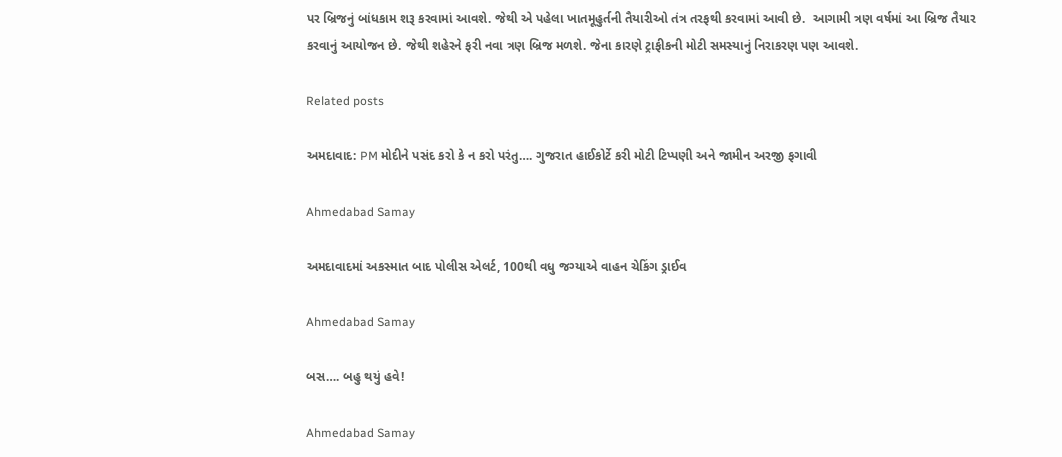પર બ્રિજનું બાંધકામ શરૂ કરવામાં આવશે. જેથી એ પહેલા ખાતમૂહુર્તની તૈયારીઓ તંત્ર તરફથી કરવામાં આવી છે.  આગામી ત્રણ વર્ષમાં આ બ્રિજ તૈયાર કરવાનું આયોજન છે. જેથી શહેરને ફરી નવા ત્રણ બ્રિજ મળશે. જેના કારણે ટ્રાફીકની મોટી સમસ્યાનું નિરાકરણ પણ આવશે.

Related posts

અમદાવાદ: PM મોદીને પસંદ કરો કે ન કરો પરંતુ…. ગુજરાત હાઈકોર્ટે કરી મોટી ટિપ્પણી અને જામીન અરજી ફગાવી

Ahmedabad Samay

અમદાવાદમાં અકસ્માત બાદ પોલીસ એલર્ટ, 100થી વધુ જગ્યાએ વાહન ચેકિંગ ડ્રાઈવ

Ahmedabad Samay

બસ…. બહુ થયું હવે!

Ahmedabad Samay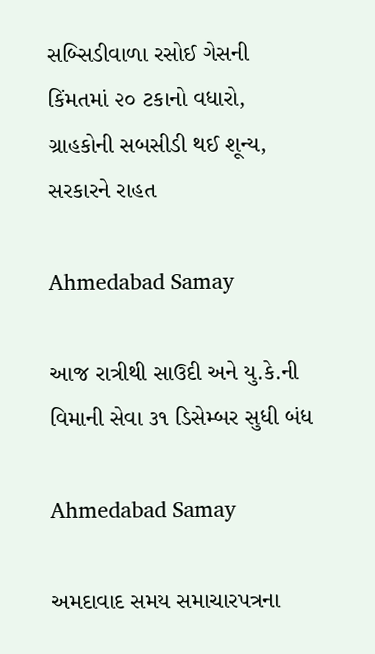સબ્સિડીવાળા રસોઈ ગેસની કિંમતમાં ૨૦ ટકાનો વધારો, ગ્રાહકોની સબસીડી થઈ શૂન્ય, સરકારને રાહત

Ahmedabad Samay

આજ રાત્રીથી સાઉદી અને યુ.કે.ની વિમાની સેવા ૩૧ ડિસેમ્બર સુધી બંધ

Ahmedabad Samay

અમદાવાદ સમય સમાચારપત્રના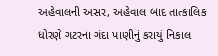અહેવાલની અસર, અહેવાલ બાદ તાત્કાલિક ધોરણે ગટરના ગંદા પાણીનું કરાયું નિકાલ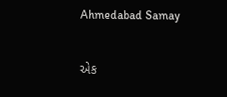Ahmedabad Samay

એક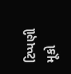ટિપ્પણી મૂકો